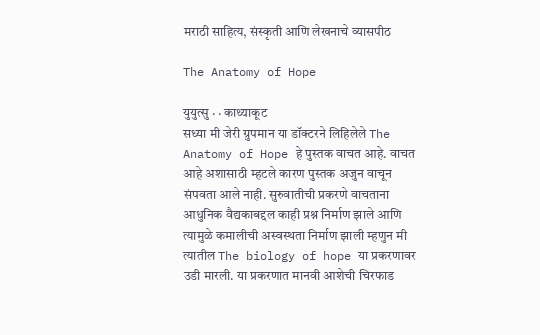मराठी साहित्य, संस्कृती आणि लेखनाचे व्यासपीठ

The Anatomy of Hope

युयुत्सु · · काथ्याकूट
सध्या मी जेरी ग्रुपमान या डॉक्टरने लिहिलेले The Anatomy of Hope हे पुस्तक वाचत आहे. वाचत आहे अशासाठी म्हटले कारण पुस्तक अजुन वाचून संपवता आले नाही. सुरुवातीची प्रकरणे वाचताना आधुनिक वैद्यकाबद्दल काही प्रश्न निर्माण झाले आणि त्यामुळे कमालीची अस्वस्थता निर्माण झाली म्हणुन मी त्यातील The biology of hope या प्रकरणावर उडी मारली. या प्रकरणात मानवी आशेची चिरफाड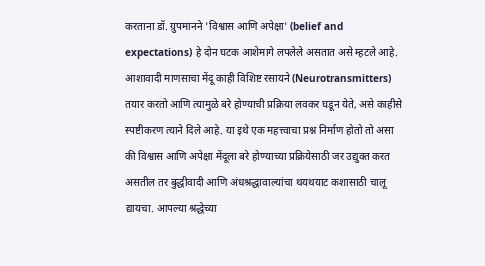करताना डॉ. ग्रुपमानने 'विश्वास आणि अपेक्षा' (belief and expectations) हे दोन घटक आशेमागे लपलेले असतात असे म्हटले आहे. आशावादी माणसाचा मेंदू काही विशिष्ट रसायने (Neurotransmitters) तयार करतो आणि त्यामुळे बरे होण्याची प्रक्रिया लवकर घडून येते, असे काहीसे स्पष्टीकरण त्याने दिले आहे. या इथे एक महत्त्वाचा प्रश्न निर्माण होतो तो असा की विश्वास आणि अपेक्षा मेंदूला बरे होण्याच्या प्रक्रियेसाठी जर उद्युक्त करत असतील तर बुद्धीवादी आणि अंधश्रद्धावाल्यांचा थयथयाट कशासाठी चालू द्यायचा. आपल्या श्रद्धेच्या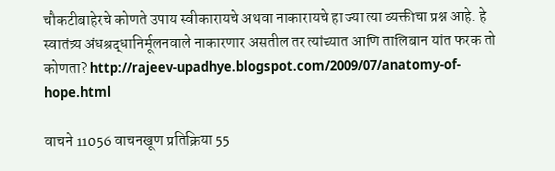चौकटीबाहेरचे कोणते उपाय स्वीकारायचे अथवा नाकारायचे हा ज्या त्या व्यक्तीचा प्रश्न आहे. हे स्वातंत्र्य अंधश्रद्धानिर्मूलनवाले नाकारणार असतील तर त्यांच्यात आणि तालिबान यांत फरक तो कोणता? http://rajeev-upadhye.blogspot.com/2009/07/anatomy-of-hope.html

वाचने 11056 वाचनखूण प्रतिक्रिया 55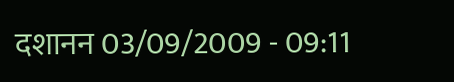दशानन 03/09/2009 - 09:11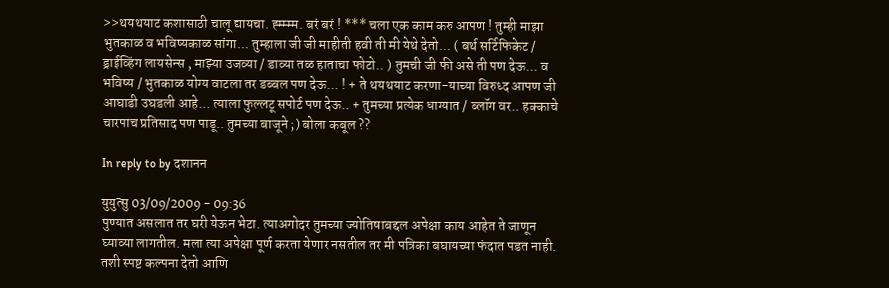>>थयथयाट कशासाठी चालू द्यायचा. ह्म्म्म्म. बरं बरं ! *** चला एक काम करु आपण ! तुम्ही माझा भुतकाळ व भविष्यकाळ सांगा... तुम्हाला जी जी माहीती हवी ती मी येथे देतो... ( बर्थ सर्टिफिकेट / ड्राईव्हिंग लायसेन्स , माझ्या उजव्या / डाव्या तळ हाताचा फोटो.. ) तुमची जी फी असे ती पण देऊ... व भविष्य / भुतकाळ योग्य वाटला तर डब्बल पण देऊ... ! + ते थयथयाट करणा-याच्या विरुध्द आपण जी आघाडी उघडली आहे... त्याला फुल्लटू सपोर्ट पण देऊ.. + तुमच्या प्रत्येक धाग्यात / ब्लॉग वर.. हक्काचे चारपाच प्रतिसाद पण पाडू.. तुमच्या बाजूने ;) बोला कबूल ??

In reply to by दशानन

युयुत्सु 03/09/2009 - 09:36
पुण्यात असलात तर घरी येऊन भेटा. त्याअगोदर तुमच्या ज्योतिषाबद्दल अपेक्षा काय आहेत ते जाणून घ्याव्या लागतील. मला त्या अपेक्षा पूर्ण करता येणार नसतील तर मी पत्रिका बघायच्या फंदात पडत नाही. तशी स्पष्ट कल्पना देतो आणि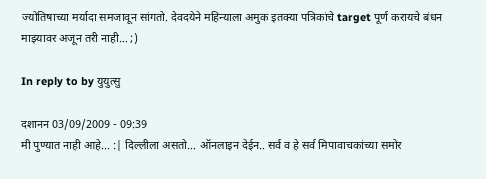ज्योतिषाच्या मर्यादा समजावून सांगतो. देवदयेने महिन्याला अमुक इतक्या पत्रिकांचे target पूर्ण करायचे बंधन माझ्यावर अजून तरी नाही... ;)

In reply to by युयुत्सु

दशानन 03/09/2009 - 09:39
मी पुण्यात नाही आहे... :| दिल्लीला असतो... ऑनलाइन देईन.. सर्व व हे सर्व मिपावाचकांच्या समोर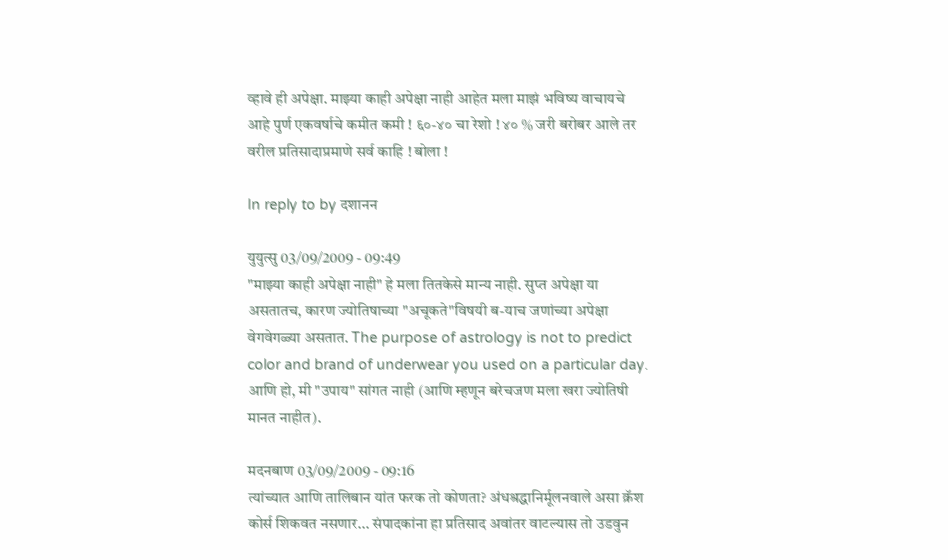व्हावे ही अपेक्षा. माझ्या काही अपेक्षा नाही आहेत मला माझं भविष्य वाचायचे आहे पुर्ण एकवर्षाचे कमीत कमी ! ६०-४० चा रेशो ! ४० % जरी बरोबर आले तर वरील प्रतिसादाप्रमाणे सर्व काहि ! बोला !

In reply to by दशानन

युयुत्सु 03/09/2009 - 09:49
"माझ्या काही अपेक्षा नाही" हे मला तितकेसे मान्य नाही. सुप्त अपेक्षा या असतातच, कारण ज्योतिषाच्या "अचूकते"विषयी ब-याच जणांच्या अपेक्षा वेगवेगळ्या असतात. The purpose of astrology is not to predict color and brand of underwear you used on a particular day. आणि हो, मी "उपाय" सांगत नाही (आणि म्हणून बरेचजण मला खरा ज्योतिषी मानत नाहीत).

मदनबाण 03/09/2009 - 09:16
त्यांच्यात आणि तालिबान यांत फरक तो कोणता? अंधश्रद्धानिर्मूलनवाले असा क्रॅश कोर्स शिकवत नसणार... संपादकांना हा प्रतिसाद अवांतर वाटल्यास तो उडवुन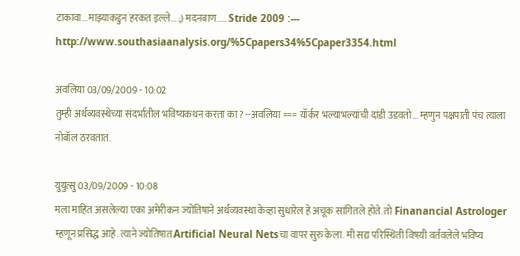टाकावा...माझ्याकडुन हरकत इल्ले... ;) मदनबाण..... Stride 2009 :--- http://www.southasiaanalysis.org/%5Cpapers34%5Cpaper3354.html

अवलिया 03/09/2009 - 10:02
तुम्ही अर्थव्यवस्थेच्या संदर्भातील भविष्यकथन करता का? --अवलिया === यॉर्कर भल्याभल्यांची दांडी उडवतो... म्हणुन पक्षपाती पंच त्याला नोबॉल ठरवतात.

युयुत्सु 03/09/2009 - 10:08
मला माहित असलेल्या एका अमेरीकन ज्योतिषाने अर्थव्यवस्था केव्हा सुधारेल हे अचूक सांगितले होते. तो Finanancial Astrologer म्हणून प्रसिद्ध आहे. त्याने ज्योतिषात Artificial Neural Netsचा वापर सुरु केला. मी सद्य परिस्थिती विषयी वर्तवलेले भविष्य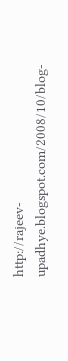http://rajeev-upadhye.blogspot.com/2008/10/blog-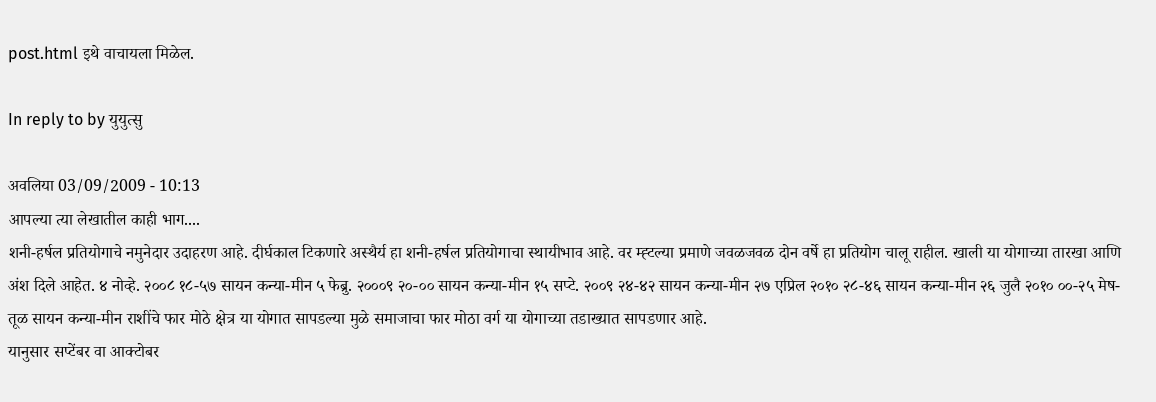post.html इथे वाचायला मिळेल.

In reply to by युयुत्सु

अवलिया 03/09/2009 - 10:13
आपल्या त्या लेखातील काही भाग....
शनी-हर्षल प्रतियोगाचे नमुनेदार उदाहरण आहे. दीर्घकाल टिकणारे अस्थैर्य हा शनी-हर्षल प्रतियोगाचा स्थायीभाव आहे. वर म्ह्टल्या प्रमाणे जवळजवळ दोन वर्षे हा प्रतियोग चालू राहील. खाली या योगाच्या तारखा आणि अंश दिले आहेत. ४ नोव्हे. २००८ १८-५७ सायन कन्या-मीन ५ फेब्रु. २०००९ २०-०० सायन कन्या-मीन १५ सप्टे. २००९ २४-४२ सायन कन्या-मीन २७ एप्रिल २०१० २८-४६ सायन कन्या-मीन २६ जुलै २०१० ००-२५ मेष-तूळ सायन कन्या-मीन राशींचे फार मोठे क्षेत्र या योगात सापडल्या मुळे समाजाचा फार मोठा वर्ग या योगाच्या तडाख्यात सापडणार आहे.
यानुसार सप्टेंबर वा आक्टोबर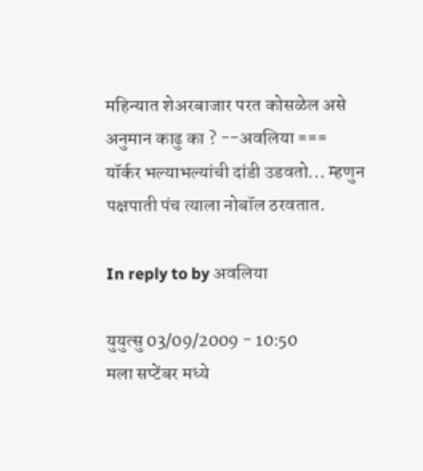महिन्यात शेअरबाजार परत कोसळेल असे अनुमान काढु का ? --अवलिया === यॉर्कर भल्याभल्यांची दांडी उडवतो... म्हणुन पक्षपाती पंच त्याला नोबॉल ठरवतात.

In reply to by अवलिया

युयुत्सु 03/09/2009 - 10:50
मला सप्टेंबर मध्ये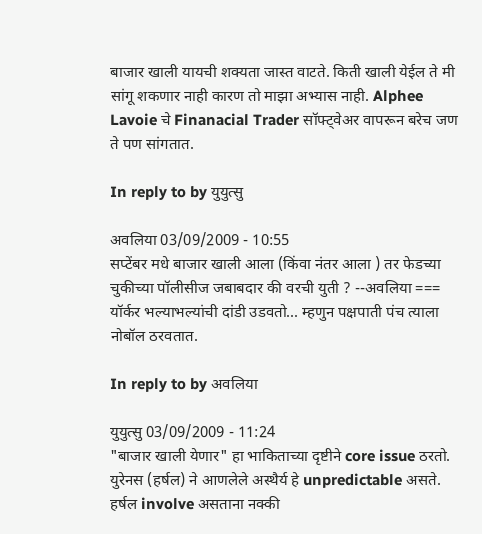बाजार खाली यायची शक्यता जास्त वाटते. किती खाली येईल ते मी सांगू शकणार नाही कारण तो माझा अभ्यास नाही. Alphee Lavoie चे Finanacial Trader सॉफ्ट्वेअर वापरून बरेच जण ते पण सांगतात.

In reply to by युयुत्सु

अवलिया 03/09/2009 - 10:55
सप्टेंबर मधे बाजार खाली आला (किंवा नंतर आला ) तर फेडच्या चुकीच्या पॉलीसीज जबाबदार की वरची युती ? --अवलिया === यॉर्कर भल्याभल्यांची दांडी उडवतो... म्हणुन पक्षपाती पंच त्याला नोबॉल ठरवतात.

In reply to by अवलिया

युयुत्सु 03/09/2009 - 11:24
"बाजार खाली येणार" हा भाकिताच्या दृष्टीने core issue ठरतो. युरेनस (हर्षल) ने आणलेले अस्थैर्य हे unpredictable असते. हर्षल involve असताना नक्की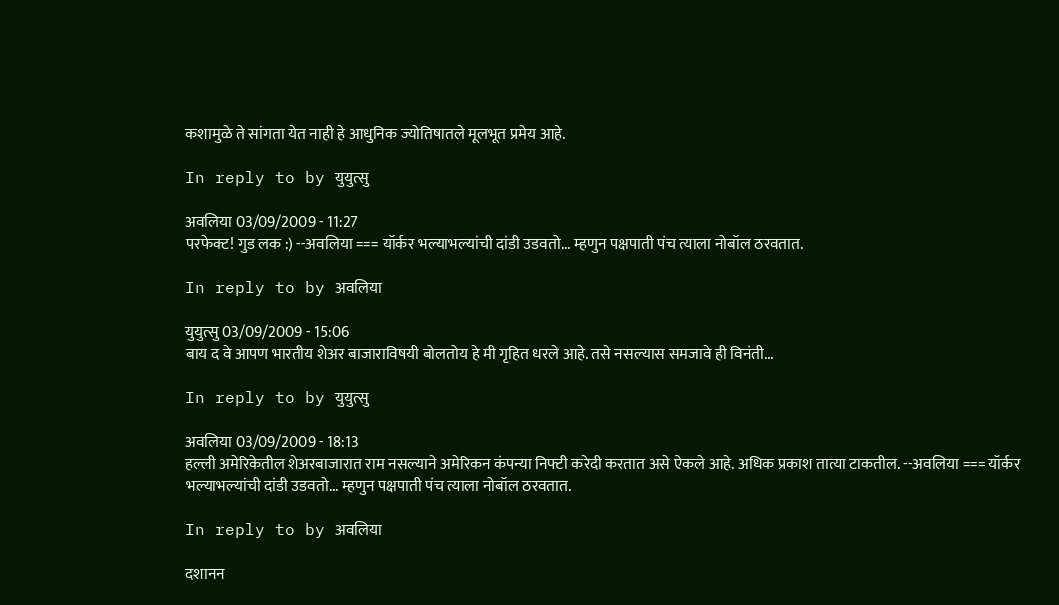कशामुळे ते सांगता येत नाही हे आधुनिक ज्योतिषातले मूलभूत प्रमेय आहे.

In reply to by युयुत्सु

अवलिया 03/09/2009 - 11:27
परफेक्ट! गुड लक :) --अवलिया === यॉर्कर भल्याभल्यांची दांडी उडवतो... म्हणुन पक्षपाती पंच त्याला नोबॉल ठरवतात.

In reply to by अवलिया

युयुत्सु 03/09/2009 - 15:06
बाय द वे आपण भारतीय शेअर बाजाराविषयी बोलतोय हे मी गृहित धरले आहे. तसे नसल्यास समजावे ही विनंती...

In reply to by युयुत्सु

अवलिया 03/09/2009 - 18:13
हल्ली अमेरिकेतील शेअरबाजारात राम नसल्याने अमेरिकन कंपन्या निफ्टी करेदी करतात असे ऐकले आहे. अधिक प्रकाश तात्या टाकतील. --अवलिया === यॉर्कर भल्याभल्यांची दांडी उडवतो... म्हणुन पक्षपाती पंच त्याला नोबॉल ठरवतात.

In reply to by अवलिया

दशानन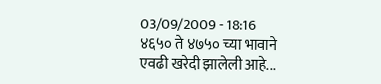03/09/2009 - 18:16
४६५० ते ४७५० च्या भावाने एवढी खरेदी झालेली आहे...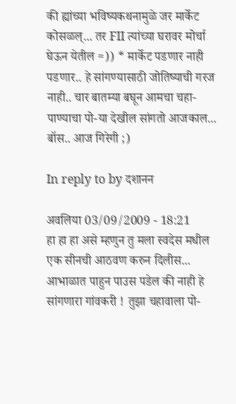की ह्यांच्या भविष्यकथनामुळे जर मार्केट कोसळल्... तर FII त्यांच्या घरावर मोर्चा घेऊन येतील =)) * मार्केट पडणार नाही पडणार.. हे सांगण्यासाठी जोतिष्याची गरज नाही.. चार बातम्या बघून आमचा चहा-पाण्याचा पो-या देखील सांगतो आजकाल... बॉस.. आज गिरेगी ;)

In reply to by दशानन

अवलिया 03/09/2009 - 18:21
हा हा हा असे म्हणुन तु मला स्वदेस मधील एक सीनची आठवण करुन दिलीस... आभाळात पाहुन पाउस पडेल की नाही हे सांगणारा गांवकरी ! तुझा चहावाला पो-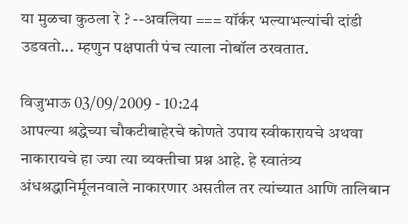या मुळचा कुठला रे ? --अवलिया === यॉर्कर भल्याभल्यांची दांडी उडवतो... म्हणुन पक्षपाती पंच त्याला नोबॉल ठरवतात.

विजुभाऊ 03/09/2009 - 10:24
आपल्या श्रद्धेच्या चौकटीबाहेरचे कोणते उपाय स्वीकारायचे अथवा नाकारायचे हा ज्या त्या व्यक्तीचा प्रश्न आहे. हे स्वातंत्र्य अंधश्रद्धानिर्मूलनवाले नाकारणार असतील तर त्यांच्यात आणि तालिबान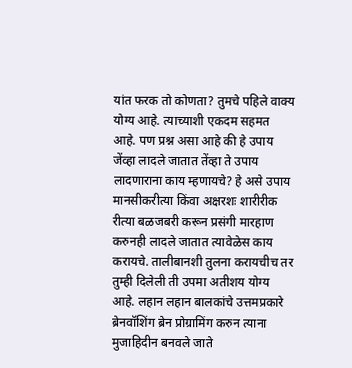यांत फरक तो कोणता? तुमचे पहिले वाक्य योग्य आहे. त्याच्याशी एकदम सहमत आहे. पण प्रश्न असा आहे की हे उपाय जेंव्हा लादले जातात तेंव्हा ते उपाय लादणाराना काय म्हणायचे? हे असे उपाय मानसीकरीत्या किंवा अक्षरशः शारीरीक रीत्या बळजबरी करून प्रसंगी मारहाण करुनही लादले जातात त्यावेळेस काय करायचे. तालीबानशी तुलना करायचीच तर तुम्ही दिलेली ती उपमा अतीशय योग्य आहे. लहान लहान बालकांचे उत्तमप्रकारे ब्रेनवॉशिंग ब्रेन प्रोग्रामिंग करुन त्याना मुजाहिदीन बनवले जाते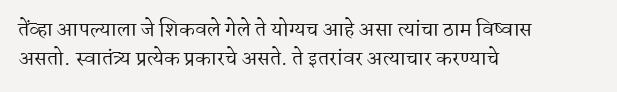तेंव्हा आपल्याला जे शिकवले गेले ते योग्यच आहे असा त्यांचा ठाम विष्वास असतो. स्वातंत्र्य प्रत्येक प्रकारचे असते. ते इतरांवर अत्याचार करण्याचे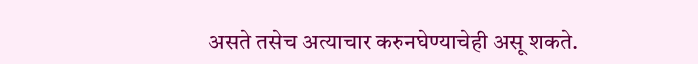असते तसेच अत्याचार करुनघेण्याचेही असू शकते.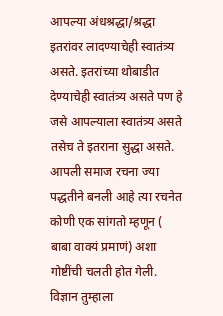आपल्या अंधश्रद्धा/श्रद्धा इतरांवर लादण्याचेही स्वातंत्र्य असते. इतरांच्या थोबाडीत देण्याचेही स्वातंत्र्य असते पण हे जसे आपल्याला स्वातंत्र्य असते तसेच ते इतराना सुद्धा असते. आपली समाज रचना ज्या पद्धतीने बनली आहे त्या रचनेत कोणी एक सांगतो म्हणून ( बाबा वाक्यं प्रमाणं) अशा गोष्टींची चलती होत गेली. विज्ञान तुम्हाला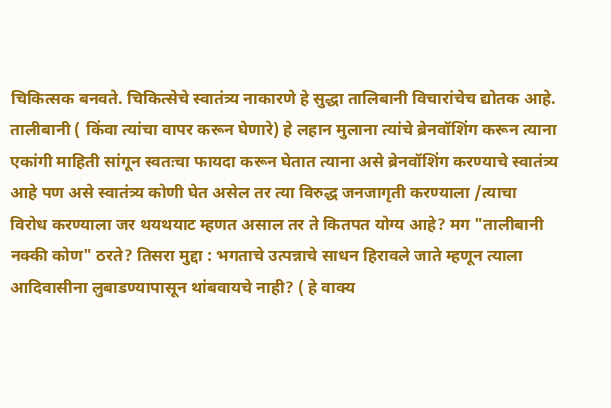चिकित्सक बनवते. चिकित्सेचे स्वातंत्र्य नाकारणे हे सुद्धा तालिबानी विचारांचेच द्योतक आहे. तालीबानी ( किंवा त्यांचा वापर करून घेणारे) हे लहान मुलाना त्यांचे ब्रेनवॉशिंग करून त्याना एकांगी माहिती सांगून स्वतःचा फायदा करून घेतात त्याना असे ब्रेनवॉशिंग करण्याचे स्वातंत्र्य आहे पण असे स्वातंत्र्य कोणी घेत असेल तर त्या विरुद्ध जनजागृती करण्याला /त्याचा विरोध करण्याला जर थयथयाट म्हणत असाल तर ते कितपत योग्य आहे? मग "तालीबानी नक्की कोण" ठरते? तिसरा मुद्दा : भगताचे उत्पन्नाचे साधन हिरावले जाते म्हणून त्याला आदिवासीना लुबाडण्यापासून थांबवायचे नाही? ( हे वाक्य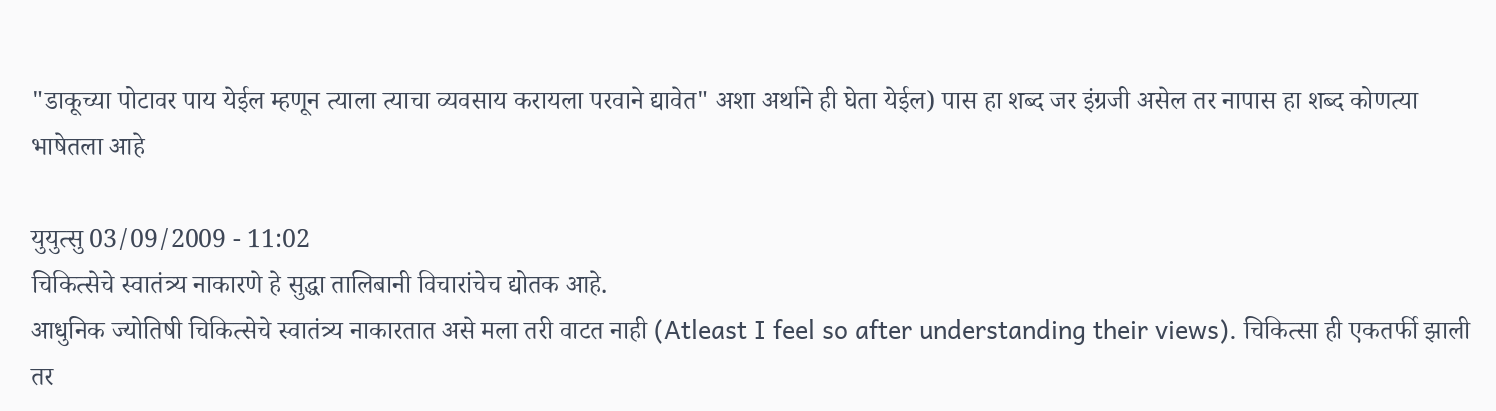"डाकूच्या पोटावर पाय येईल म्हणून त्याला त्याचा व्यवसाय करायला परवाने द्यावेत" अशा अर्थाने ही घेता येईल) पास हा शब्द जर इंग्रजी असेल तर नापास हा शब्द कोणत्या भाषेतला आहे

युयुत्सु 03/09/2009 - 11:02
चिकित्सेचे स्वातंत्र्य नाकारणे हे सुद्धा तालिबानी विचारांचेच द्योतक आहे.
आधुनिक ज्योतिषी चिकित्सेचे स्वातंत्र्य नाकारतात असे मला तरी वाटत नाही (Atleast I feel so after understanding their views). चिकित्सा ही एकतर्फी झाली तर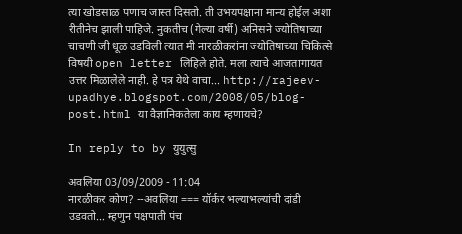त्या खोडसाळ पणाच जास्त दिसतो. ती उभयपक्षाना मान्य होईल अशा रीतीनेच झाली पाहिजे. नुकतीच (गेल्या वर्षी) अनिसने ज्योतिषाच्या चाचणी जी धूळ उडविली त्यात मी नारळीकरांना ज्योतिषाच्या चिकित्से विषयी open letter लिहिले होते. मला त्याचे आजतागायत उत्तर मिळालेले नाही. हे पत्र येथे वाचा... http://rajeev-upadhye.blogspot.com/2008/05/blog-post.html या वैज्ञानिकतेला काय म्हणायचे?

In reply to by युयुत्सु

अवलिया 03/09/2009 - 11:04
नारळीकर कोण? --अवलिया === यॉर्कर भल्याभल्यांची दांडी उडवतो... म्हणुन पक्षपाती पंच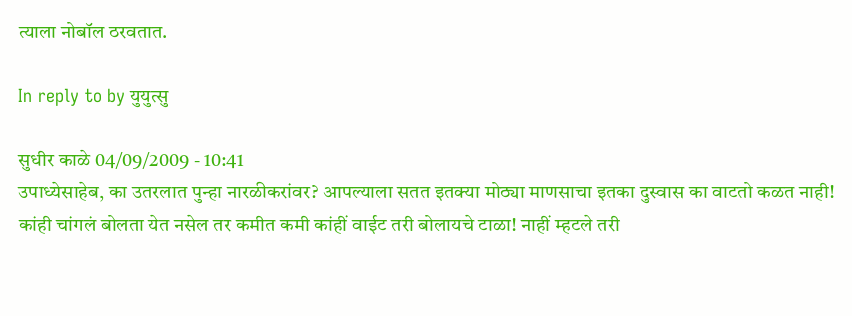त्याला नोबॉल ठरवतात.

In reply to by युयुत्सु

सुधीर काळे 04/09/2009 - 10:41
उपाध्येसाहेब, का उतरलात पुन्हा नारळीकरांवर? आपल्याला सतत इतक्या मोठ्या माणसाचा इतका दुस्वास का वाटतो कळत नाही! कांही चांगलं बोलता येत नसेल तर कमीत कमी कांहीं वाईट तरी बोलायचे टाळा! नाहीं म्हटले तरी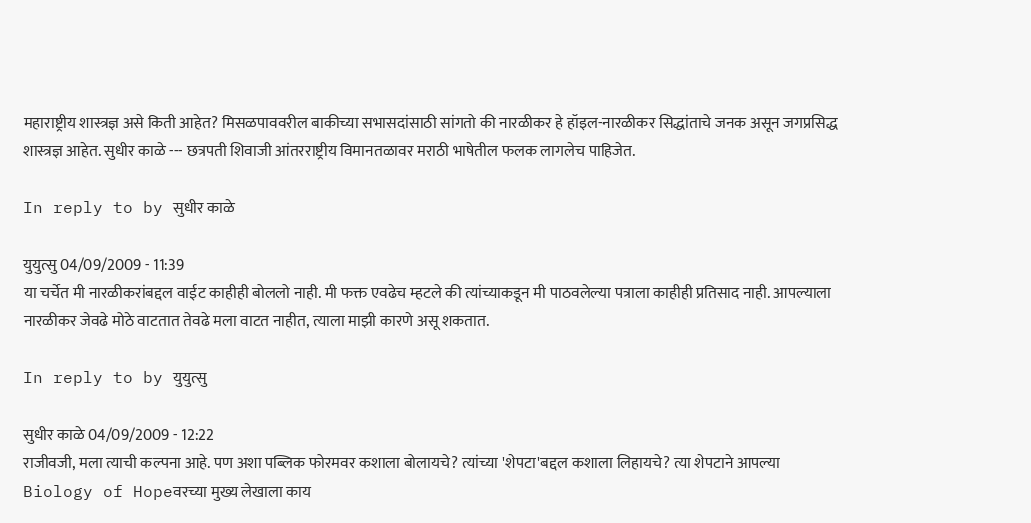महाराष्ट्रीय शास्त्रज्ञ असे किती आहेत? मिसळपाववरील बाकीच्या सभासदांसाठी सांगतो की नारळीकर हे हॉइल-नारळीकर सिद्धांताचे जनक असून जगप्रसिद्ध शास्त्रज्ञ आहेत. सुधीर काळे --- छत्रपती शिवाजी आंतरराष्ट्रीय विमानतळावर मराठी भाषेतील फलक लागलेच पाहिजेत.

In reply to by सुधीर काळे

युयुत्सु 04/09/2009 - 11:39
या चर्चेत मी नारळीकरांबद्दल वाईट काहीही बोललो नाही. मी फक्त एवढेच म्हटले की त्यांच्याकडून मी पाठवलेल्या पत्राला काहीही प्रतिसाद नाही. आपल्याला नारळीकर जेवढे मोठे वाटतात तेवढे मला वाटत नाहीत, त्याला माझी कारणे असू शकतात.

In reply to by युयुत्सु

सुधीर काळे 04/09/2009 - 12:22
राजीवजी, मला त्याची कल्पना आहे. पण अशा पब्लिक फोरमवर कशाला बोलायचे? त्यांच्या 'शेपटा'बद्दल कशाला लिहायचे? त्या शेपटाने आपल्या Biology of Hopeवरच्या मुख्य लेखाला काय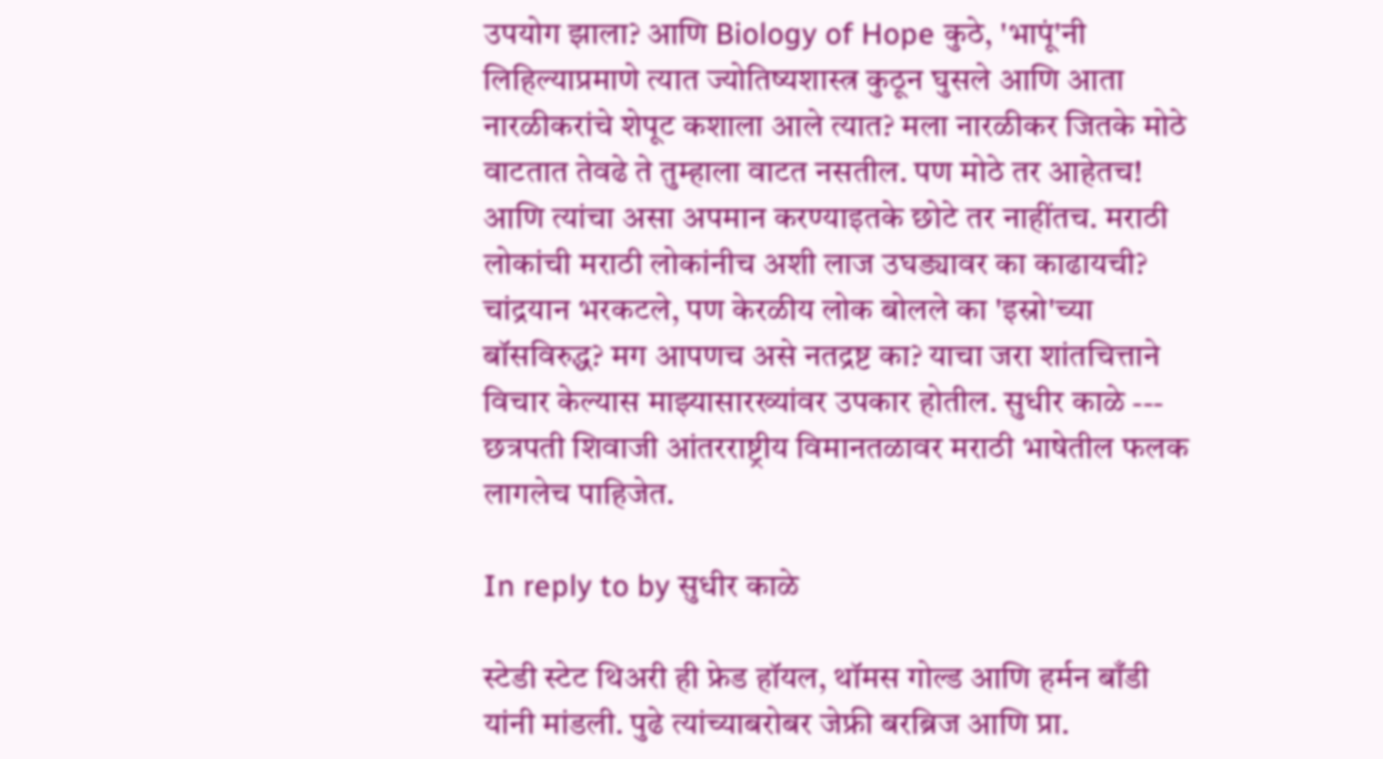उपयोग झाला? आणि Biology of Hope कुठे, 'भापूं'नी लिहिल्याप्रमाणे त्यात ज्योतिष्यशास्त्र कुठून घुसले आणि आता नारळीकरांचे शेपूट कशाला आले त्यात? मला नारळीकर जितके मोठे वाटतात तेवढे ते तुम्हाला वाटत नसतील. पण मोठे तर आहेतच! आणि त्यांचा असा अपमान करण्याइतके छोटे तर नाहींतच. मराठी लोकांची मराठी लोकांनीच अशी लाज उघड्यावर का काढायची? चांद्रयान भरकटले, पण केरळीय लोक बोलले का 'इस्रो'च्या बॉसविरुद्ध? मग आपणच असे नतद्रष्ट का? याचा जरा शांतचित्ताने विचार केल्यास माझ्यासारख्यांवर उपकार होतील. सुधीर काळे --- छत्रपती शिवाजी आंतरराष्ट्रीय विमानतळावर मराठी भाषेतील फलक लागलेच पाहिजेत.

In reply to by सुधीर काळे

स्टेडी स्टेट थिअरी ही फ्रेड हॉयल, थॉमस गोल्ड आणि हर्मन बाँडी यांनी मांडली. पुढे त्यांच्याबरोबर जेफ्री बरब्रिज आणि प्रा.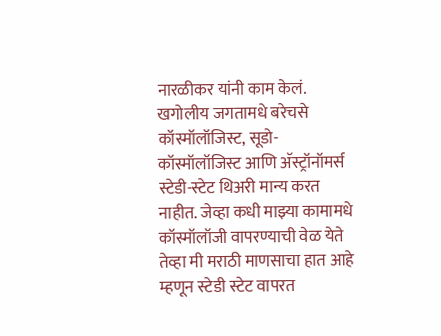नारळीकर यांनी काम केलं. खगोलीय जगतामधे बरेचसे कॉस्मॉलॉजिस्ट, सूडो-कॉस्मॉलॉजिस्ट आणि अ‍ॅस्ट्रॉनॉमर्स स्टेडी-स्टेट थिअरी मान्य करत नाहीत. जेव्हा कधी माझ्या कामामधे कॉस्मॉलॉजी वापरण्याची वेळ येते तेव्हा मी मराठी माणसाचा हात आहे म्हणून स्टेडी स्टेट वापरत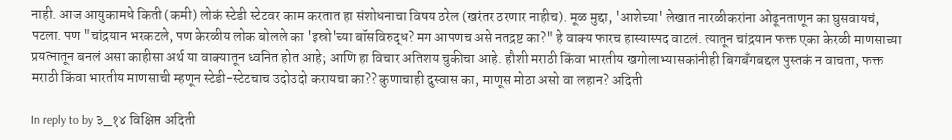नाही. आज आयुकामधे किती (कमी) लोकं स्टेडी स्टेटवर काम करतात हा संशोधनाचा विषय ठरेल (खरंतर ठरणार नाहीच). मूळ मुद्दा, 'आशेच्या' लेखात नारळीकरांना ओढूनताणून का घुसवायचं, पटला. पण "चांद्रयान भरकटले, पण केरळीय लोक बोलले का 'इस्रो'च्या बॉसविरुद्ध? मग आपणच असे नतद्रष्ट का?" हे वाक्य फारच हास्यास्पद वाटलं. त्यातून चांद्रयान फक्त एका केरळी माणसाच्या प्रयत्नातून बनलं असा काहीसा अर्थ या वाक्यातून ध्वनित होत आहे; आणि हा विचार अतिशय चुकीचा आहे. हौशी मराठी किंवा भारतीय खगोलाभ्यासकांनीही बिगबँगबद्दल पुस्तकं न वाचता, फक्त मराठी किंवा भारतीय माणसाची म्हणून स्टेडी-स्टेटचाच उदोउदो करायचा का?? कुणाचाही दुस्वास का, माणूस मोठा असो वा लहान? अदिती

In reply to by ३_१४ विक्षिप्त अदिती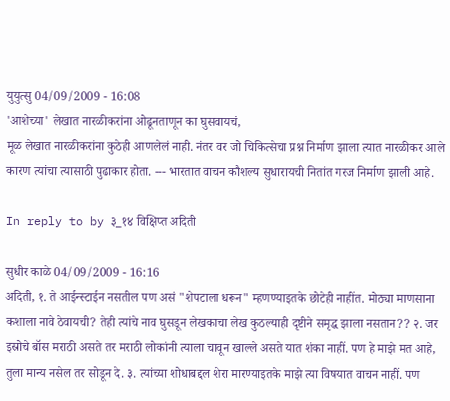युयुत्सु 04/09/2009 - 16:08
'आशेच्या' लेखात नारळीकरांना ओढूनताणून का घुसवायचं,
मूळ लेखात नारळीकरांना कुठेही आणलेलं नाही. नंतर वर जो चिकित्सेचा प्रश्न निर्माण झाला त्यात नारळीकर आले कारण त्यांचा त्यासाठी पुढाकार होता. --- भारतात वाचन कौशल्य सुधारायची नितांत गरज निर्माण झाली आहे.

In reply to by ३_१४ विक्षिप्त अदिती

सुधीर काळे 04/09/2009 - 16:16
अदिती, १. ते आईन्स्टाईन नसतील पण असं "शेपटाला धरून" म्हणण्याइतके छोटेही नाहींत. मोठ्या माणसाना कशाला नावे ठेवायची? तेही त्यांचे नाव घुसडून लेखकाचा लेख कुठल्याही दृष्टीने समृद्ध झाला नसतान?? २. जर इस्रोचे बॉस मराठी असते तर मराठी लोकांनी त्याला चावून खाल्ले असते यात शंका नाहीं. पण हे माझे मत आहे, तुला मान्य नसेल तर सोडून दे. ३. त्यांच्या शोधाबद्दल शेरा मारण्याइतके माझे त्या विषयात वाचन नाहीं. पण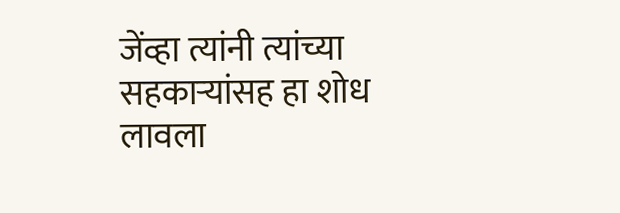जेंव्हा त्यांनी त्यांच्या सहकार्‍यांसह हा शोध लावला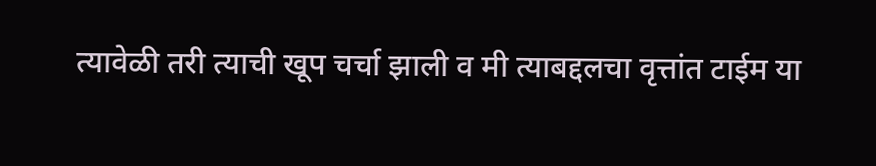त्यावेळी तरी त्याची खूप चर्चा झाली व मी त्याबद्दलचा वृत्तांत टाईम या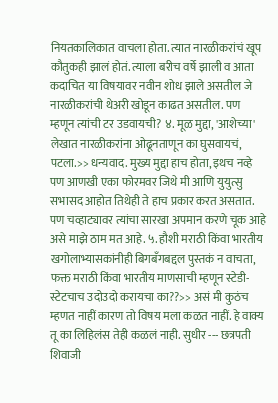नियतकालिकात वाचला होता. त्यात नारळीकरांचं खूप कौतुकही झालं होतं. त्याला बरीच वर्षे झाली व आता कदाचित या विषयावर नवीन शोध झाले असतील जे नारळीकरांची थेअरी खोडून काढत असतील. पण म्हणून त्यांची टर उडवायची? ४. मूळ मुद्दा, 'आशेच्या' लेखात नारळीकरांना ओढूनताणून का घुसवायचं, पटला.>> धन्यवाद. मुख्य मुद्दा हाच होता, इथच नव्हे पण आणखी एका फोरमवर जिथे मी आणि युयुत्सु सभासद आहोत तिथेही ते हाच प्रकार करत असतात. पण चव्हाट्यावर त्यांचा सारखा अपमान करणे चूक आहे असे माझे ठाम मत आहे. ५. हौशी मराठी किंवा भारतीय खगोलाभ्यासकांनीही बिगबँगबद्दल पुस्तकं न वाचता, फक्त मराठी किंवा भारतीय माणसाची म्हणून स्टेडी-स्टेटचाच उदोउदो करायचा का??>> असं मी कुठंच म्हणत नाहीं कारण तो विषय मला कळत नाहीं. हे वाक्य तू का लिहिलंस तेही कळलं नाही. सुधीर --- छत्रपती शिवाजी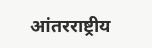आंतरराष्ट्रीय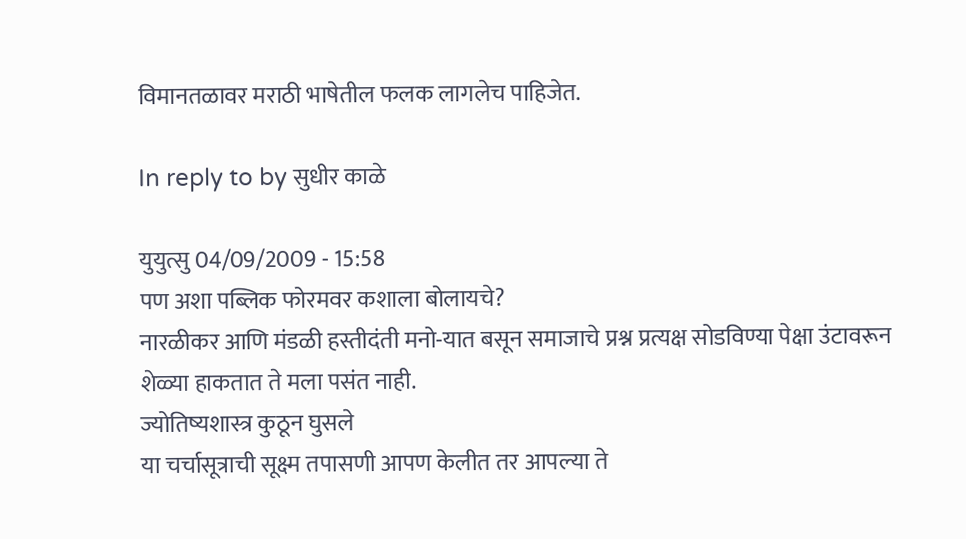विमानतळावर मराठी भाषेतील फलक लागलेच पाहिजेत.

In reply to by सुधीर काळे

युयुत्सु 04/09/2009 - 15:58
पण अशा पब्लिक फोरमवर कशाला बोलायचे?
नारळीकर आणि मंडळी हस्तीदंती मनो-यात बसून समाजाचे प्रश्न प्रत्यक्ष सोडविण्या पेक्षा उंटावरून शेळ्या हाकतात ते मला पसंत नाही.
ज्योतिष्यशास्त्र कुठून घुसले
या चर्चासूत्राची सूक्ष्म तपासणी आपण केलीत तर आपल्या ते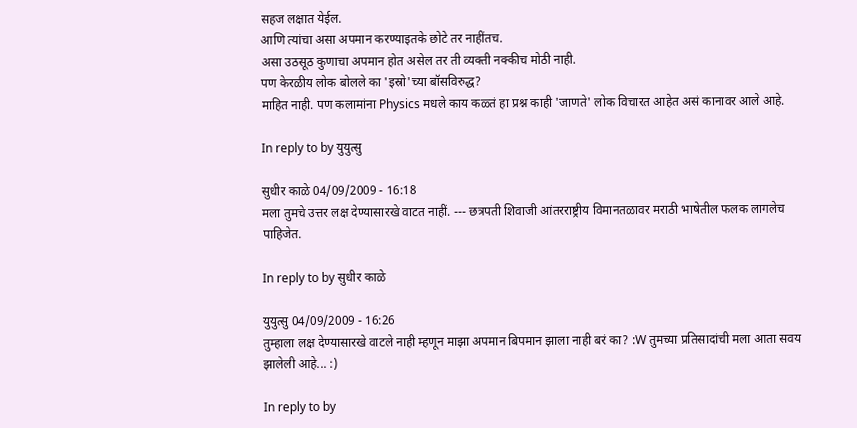सहज लक्षात येईल.
आणि त्यांचा असा अपमान करण्याइतके छोटे तर नाहींतच.
असा उठसूठ कुणाचा अपमान होत असेल तर ती व्यक्ती नक्कीच मोठी नाही.
पण केरळीय लोक बोलले का 'इस्रो'च्या बॉसविरुद्ध?
माहित नाही. पण कलामांना Physics मधले काय कळ्तं हा प्रश्न काही 'जाणते' लोक विचारत आहेत असं कानावर आले आहे.

In reply to by युयुत्सु

सुधीर काळे 04/09/2009 - 16:18
मला तुमचे उत्तर लक्ष देण्यासारखे वाटत नाहीं. --- छत्रपती शिवाजी आंतरराष्ट्रीय विमानतळावर मराठी भाषेतील फलक लागलेच पाहिजेत.

In reply to by सुधीर काळे

युयुत्सु 04/09/2009 - 16:26
तुम्हाला लक्ष देण्यासारखे वाटले नाही म्हणून माझा अपमान बिपमान झाला नाही बरं का? :W तुमच्या प्रतिसादांची मला आता सवय झालेली आहे... :)

In reply to by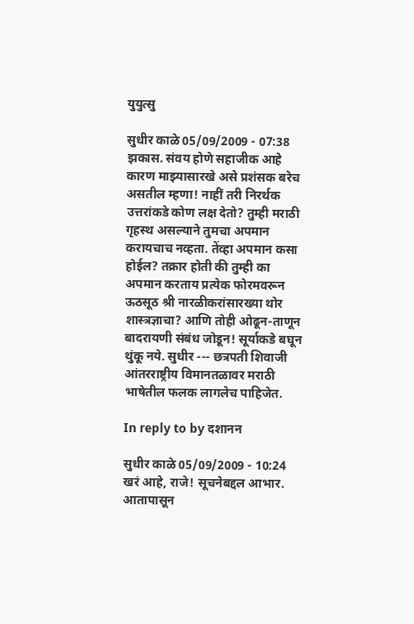युयुत्सु

सुधीर काळे 05/09/2009 - 07:38
झकास. संवय होणे सहाजीक आहे कारण माझ्यासारखे असे प्रशंसक बरेच असतील म्हणा! नाहीं तरी निरर्थक उत्तरांकडे कोण लक्ष देतो? तुम्ही मराठी गृहस्थ असल्याने तुमचा अपमान करायचाच नव्हता. तेंव्हा अपमान कसा होईल? तक्रार होती की तुम्ही का अपमान करताय प्रत्येक फोरमवरून ऊठसूठ श्री नारळीकरांसारख्या थोर शास्त्रज्ञाचा? आणि तोही ओढून-ताणून बादरायणी संबंध जोडून! सूर्याकडे बघून थुंकू नये. सुधीर --- छत्रपती शिवाजी आंतरराष्ट्रीय विमानतळावर मराठी भाषेतील फलक लागलेच पाहिजेत.

In reply to by दशानन

सुधीर काळे 05/09/2009 - 10:24
खरं आहे, राजे! सूचनेबद्दल आभार. आतापासून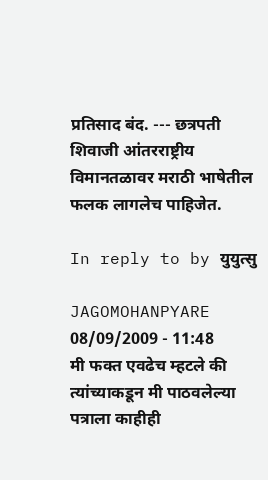प्रतिसाद बंद. --- छत्रपती शिवाजी आंतरराष्ट्रीय विमानतळावर मराठी भाषेतील फलक लागलेच पाहिजेत.

In reply to by युयुत्सु

JAGOMOHANPYARE 08/09/2009 - 11:48
मी फक्त एवढेच म्हटले की त्यांच्याकडून मी पाठवलेल्या पत्राला काहीही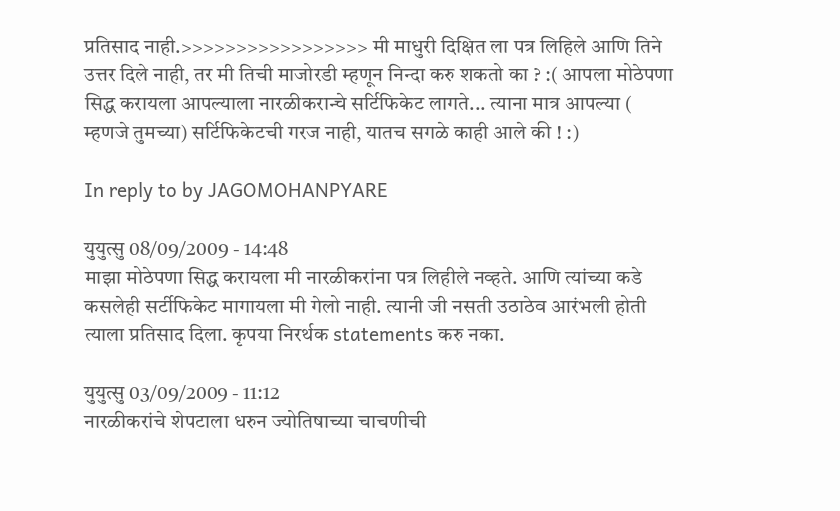प्रतिसाद नाही.>>>>>>>>>>>>>>>>> मी माधुरी दिक्षित ला पत्र लिहिले आणि तिने उत्तर दिले नाही, तर मी तिची माजोरडी म्हणून निन्दा करु शकतो का ? :( आपला मोठेपणा सिद्ध करायला आपल्याला नारळीकरान्चे सर्टिफिकेट लागते... त्याना मात्र आपल्या ( म्हणजे तुमच्या) सर्टिफिकेटची गरज नाही, यातच सगळे काही आले की ! :)

In reply to by JAGOMOHANPYARE

युयुत्सु 08/09/2009 - 14:48
माझा मोठेपणा सिद्ध करायला मी नारळीकरांना पत्र लिहीले नव्हते. आणि त्यांच्या कडे कसलेही सर्टीफिकेट मागायला मी गेलो नाही. त्यानी जी नसती उठाठेव आरंभली होती त्याला प्रतिसाद दिला. कृपया निरर्थक statements करु नका.

युयुत्सु 03/09/2009 - 11:12
नारळीकरांचे शेपटाला धरुन ज्योतिषाच्या चाचणीची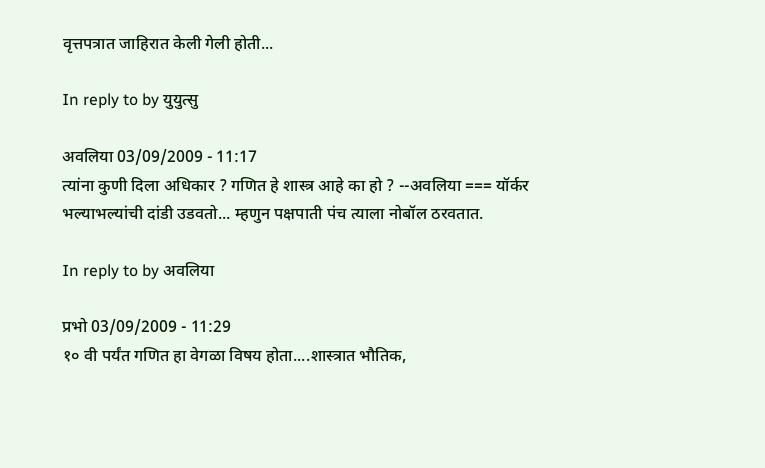वृत्तपत्रात जाहिरात केली गेली होती...

In reply to by युयुत्सु

अवलिया 03/09/2009 - 11:17
त्यांना कुणी दिला अधिकार ? गणित हे शास्त्र आहे का हो ? --अवलिया === यॉर्कर भल्याभल्यांची दांडी उडवतो... म्हणुन पक्षपाती पंच त्याला नोबॉल ठरवतात.

In reply to by अवलिया

प्रभो 03/09/2009 - 11:29
१० वी पर्यंत गणित हा वेगळा विषय होता....शास्त्रात भौतिक,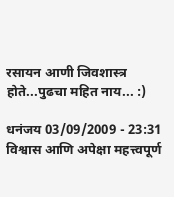रसायन आणी जिवशास्त्र होते...पुढचा महित नाय... :)

धनंजय 03/09/2009 - 23:31
विश्वास आणि अपेक्षा महत्त्वपूर्ण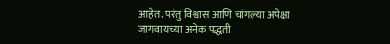आहेत. परंतु विश्वास आणि चांगल्या अपेक्षा जागवायच्या अनेक पद्धती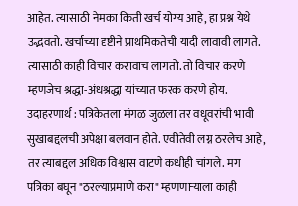आहेत. त्यासाठी नेमका किती खर्च योग्य आहे, हा प्रश्न येथे उद्भवतो. खर्चाच्या दृष्टीने प्राथमिकतेची यादी लावावी लागते. त्यासाठी काही विचार करावाच लागतो. तो विचार करणे म्हणजेच श्रद्धा-अंधश्रद्धा यांच्यात फरक करणे होय. उदाहरणार्थ : पत्रिकेतला मंगळ जुळला तर वधूवरांची भावी सुखाबद्दलची अपेक्षा बलवान होते. एवीतेवी लग्न ठरलेच आहे, तर त्याबद्दल अधिक विश्वास वाटणे कधीही चांगले. मग पत्रिका बघून "ठरल्याप्रमाणे करा" म्हणणार्‍याला काही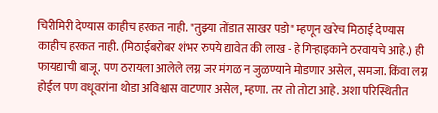चिरीमिरी देण्यास काहीच हरकत नाही. "तुझ्या तोंडात साखर पडो" म्हणून खरेच मिठाई देण्यास काहीच हरकत नाही. (मिठाईबरोबर शंभर रुपये द्यावेत की लाख - हे गिर्‍हाइकाने ठरवायचे आहे.) ही फायद्याची बाजू. पण ठरायला आलेले लग्न जर मंगळ न जुळण्याने मोडणार असेल, समजा. किंवा लग्न होईल पण वधूवरांना थोडा अविश्वास वाटणार असेल, म्हणा. तर तो तोटा आहे. अशा परिस्थितीत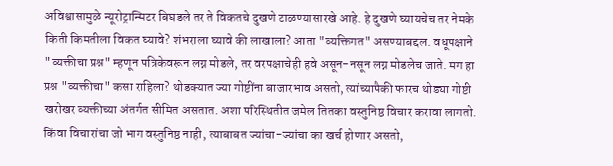अविश्वासामुळे न्यूरोट्रान्मिटर बिघडले तर ते विकतचे दुखणे टाळण्यासारखे आहे. हे दुखणे घ्यायचेच तर नेमके किती किमतीला विकत घ्यावे? शंभराला घ्यावे की लाखाला? आता "व्यक्तिगत" असण्याबद्दल. वधूपक्षाने "व्यक्तीचा प्रश्न" म्हणून पत्रिकेवरून लग्न मोडले, तर वरपक्षाचेही हवे असून-नसून लग्न मोडलेच जाते. मग हा प्रश्न "व्यक्तीचा" कसा राहिला? थोडक्यात ज्या गोष्टींना बाजारभाव असतो, त्यांच्यापैकी फारच थोड्या गोष्टी खरोखर व्यक्तीच्या अंतर्गत सीमित असतात. अशा परिस्थितीत जमेल तितका वस्तुनिष्ठ विचार करावा लागतो. किंवा विचारांचा जो भाग वस्तुनिष्ठ नाही, त्याबाबत ज्यांचा-ज्यांचा का खर्च होणार असतो,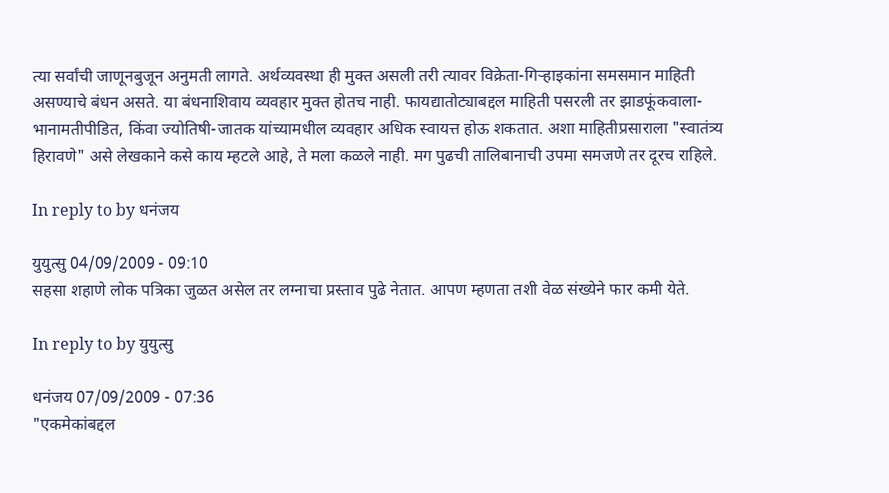त्या सर्वांची जाणूनबुजून अनुमती लागते. अर्थव्यवस्था ही मुक्त असली तरी त्यावर विक्रेता-गिर्‍हाइकांना समसमान माहिती असण्याचे बंधन असते. या बंधनाशिवाय व्यवहार मुक्त होतच नाही. फायद्यातोट्याबद्दल माहिती पसरली तर झाडफूंकवाला-भानामतीपीडित, किंवा ज्योतिषी-जातक यांच्यामधील व्यवहार अधिक स्वायत्त होऊ शकतात. अशा माहितीप्रसाराला "स्वातंत्र्य हिरावणे" असे लेखकाने कसे काय म्हटले आहे, ते मला कळले नाही. मग पुढची तालिबानाची उपमा समजणे तर दूरच राहिले.

In reply to by धनंजय

युयुत्सु 04/09/2009 - 09:10
सहसा शहाणे लोक पत्रिका जुळत असेल तर लग्नाचा प्रस्ताव पुढे नेतात. आपण म्हणता तशी वेळ संख्येने फार कमी येते.

In reply to by युयुत्सु

धनंजय 07/09/2009 - 07:36
"एकमेकांबद्दल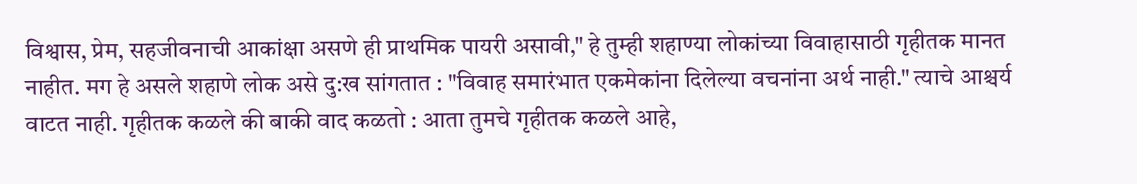विश्वास, प्रेम, सहजीवनाची आकांक्षा असणे ही प्राथमिक पायरी असावी," हे तुम्ही शहाण्या लोकांच्या विवाहासाठी गृहीतक मानत नाहीत. मग हे असले शहाणे लोक असे दु:ख सांगतात : "विवाह समारंभात एकमेकांना दिलेल्या वचनांना अर्थ नाही." त्याचे आश्चर्य वाटत नाही. गृहीतक कळले की बाकी वाद कळतो : आता तुमचे गृहीतक कळले आहे,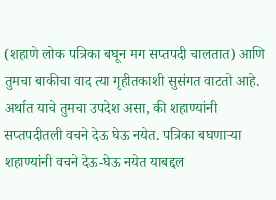(शहाणे लोक पत्रिका बघून मग सप्तपदी चालतात) आणि तुमचा बाकीचा वाद त्या गृहीतकाशी सुसंगत वाटतो आहे. अर्थात याचे तुमचा उपदेश असा, की शहाण्यांनी सप्तपदीतली वचने देऊ घेऊ नयेत. पत्रिका बघणार्‍या शहाण्यांनी वचने देऊ-घेऊ नयेत याबद्दल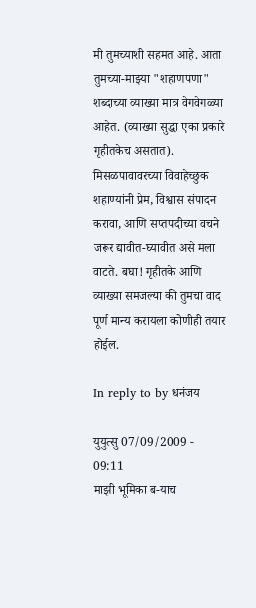मी तुमच्याशी सहमत आहे. आता तुमच्या-माझ्या "शहाणपणा" शब्दाच्या व्याख्या मात्र वेगवेगळ्या आहेत. (व्याख्या सुद्धा एका प्रकारे गृहीतकेच असतात). मिसळपावावरच्या विवाहेच्छुक शहाण्यांनी प्रेम, विश्वास संपादन करावा, आणि सप्तपदीच्या वचने जरूर द्यावीत-घ्यावीत असे मला वाटते. बघा! गृहीतके आणि व्याख्या समजल्या की तुमचा वाद पूर्ण मान्य करायला कोणीही तयार होईल.

In reply to by धनंजय

युयुत्सु 07/09/2009 - 09:11
माझी भूमिका ब-याच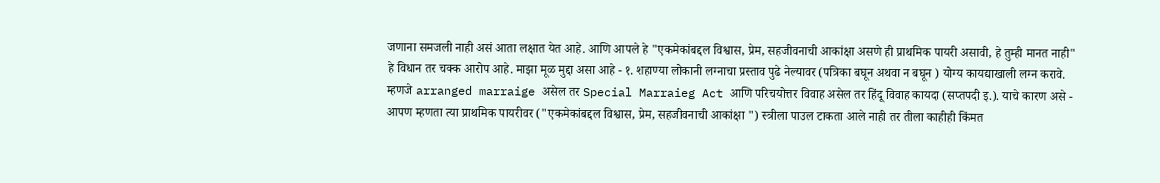जणाना समजली नाही असं आता लक्षात येत आहे. आणि आपले हे "एकमेकांबद्दल विश्वास, प्रेम, सहजीवनाची आकांक्षा असणे ही प्राथमिक पायरी असावी, हे तुम्ही मानत नाही" हे विधान तर चक्क आरोप आहे. माझा मूळ मुद्दा असा आहे - १. शहाण्या लोकानी लग्नाचा प्रस्ताव पुढे नेल्यावर (पत्रिका बघून अथवा न बघून ) योग्य कायद्याखाली लग्न करावे. म्हणजे arranged marraige असेल तर Special Marraieg Act आणि परिचयोत्तर विवाह असेल तर हिंदू विवाह कायदा (सप्तपदी इ.). याचे कारण असे - आपण म्हणता त्या प्राथमिक पायरीवर ("एकमेकांबद्दल विश्वास, प्रेम, सहजीवनाची आकांक्षा ") स्त्रीला पाउल टाकता आले नाही तर तीला काहीही किंमत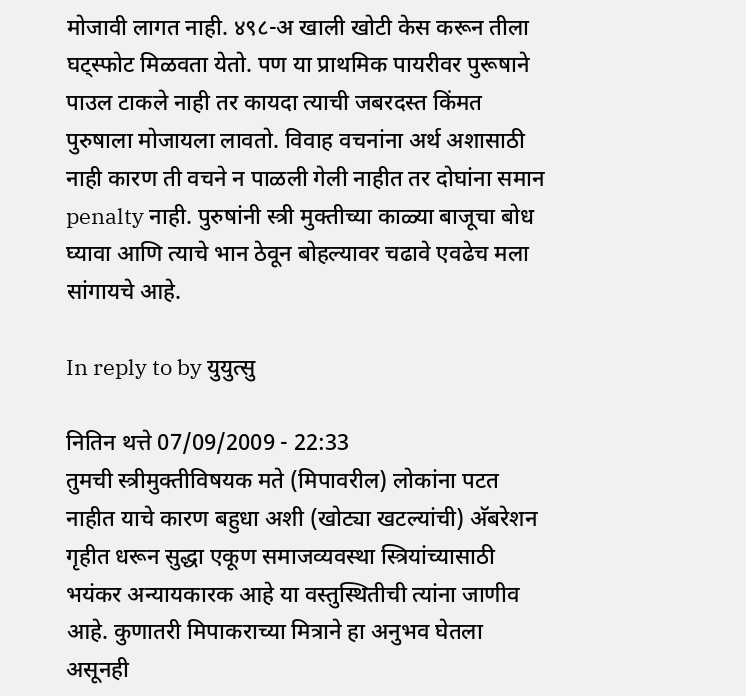मोजावी लागत नाही. ४९८-अ खाली खोटी केस करून तीला घट्स्फोट मिळवता येतो. पण या प्राथमिक पायरीवर पुरूषाने पाउल टाकले नाही तर कायदा त्याची जबरदस्त किंमत पुरुषाला मोजायला लावतो. विवाह वचनांना अर्थ अशासाठी नाही कारण ती वचने न पाळली गेली नाहीत तर दोघांना समान penalty नाही. पुरुषांनी स्त्री मुक्तीच्या काळ्या बाजूचा बोध घ्यावा आणि त्याचे भान ठेवून बोहल्यावर चढावे एवढेच मला सांगायचे आहे.

In reply to by युयुत्सु

नितिन थत्ते 07/09/2009 - 22:33
तुमची स्त्रीमुक्तीविषयक मते (मिपावरील) लोकांना पटत नाहीत याचे कारण बहुधा अशी (खोट्या खटल्यांची) अ‍ॅबरेशन गृहीत धरून सुद्धा एकूण समाजव्यवस्था स्त्रियांच्यासाठी भयंकर अन्यायकारक आहे या वस्तुस्थितीची त्यांना जाणीव आहे. कुणातरी मिपाकराच्या मित्राने हा अनुभव घेतला असूनही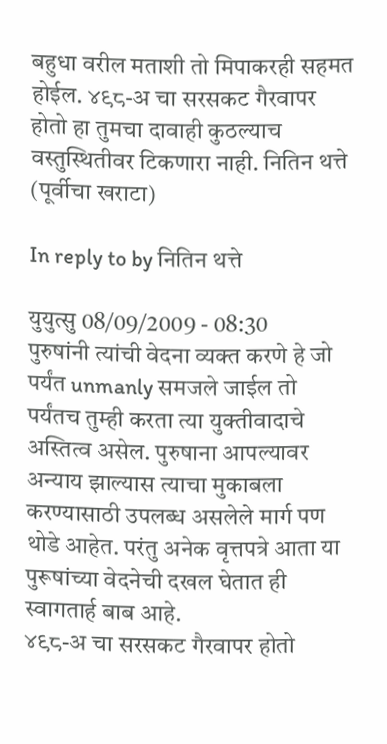बहुधा वरील मताशी तो मिपाकरही सहमत होईल. ४९८-अ चा सरसकट गैरवापर होतो हा तुमचा दावाही कुठल्याच वस्तुस्थितीवर टिकणारा नाही. नितिन थत्ते (पूर्वीचा खराटा)

In reply to by नितिन थत्ते

युयुत्सु 08/09/2009 - 08:30
पुरुषांनी त्यांची वेदना व्यक्त करणे हे जो पर्यंत unmanly समजले जाईल तो पर्यंतच तुम्ही करता त्या युक्तीवादाचे अस्तित्व असेल. पुरुषाना आपल्यावर अन्याय झाल्यास त्याचा मुकाबला करण्यासाठी उपलब्ध असलेले मार्ग पण थोडे आहेत. परंतु अनेक वृत्तपत्रे आता या पुरूषांच्या वेदनेची दखल घेतात ही स्वागतार्ह बाब आहे.
४९८-अ चा सरसकट गैरवापर होतो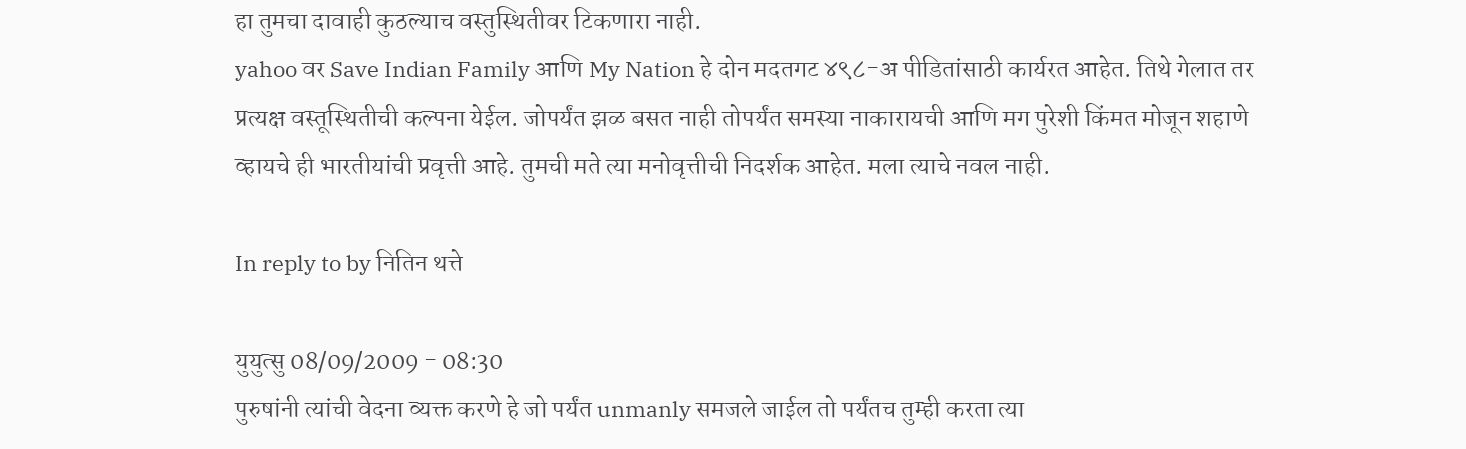हा तुमचा दावाही कुठल्याच वस्तुस्थितीवर टिकणारा नाही.
yahoo वर Save Indian Family आणि My Nation हे दोन मदतगट ४९८-अ पीडितांसाठी कार्यरत आहेत. तिथे गेलात तर प्रत्यक्ष वस्तूस्थितीची कल्पना येईल. जोपर्यंत झळ बसत नाही तोपर्यंत समस्या नाकारायची आणि मग पुरेशी किंमत मोजून शहाणे व्हायचे ही भारतीयांची प्रवृत्ती आहे. तुमची मते त्या मनोवृत्तीची निदर्शक आहेत. मला त्याचे नवल नाही.

In reply to by नितिन थत्ते

युयुत्सु 08/09/2009 - 08:30
पुरुषांनी त्यांची वेदना व्यक्त करणे हे जो पर्यंत unmanly समजले जाईल तो पर्यंतच तुम्ही करता त्या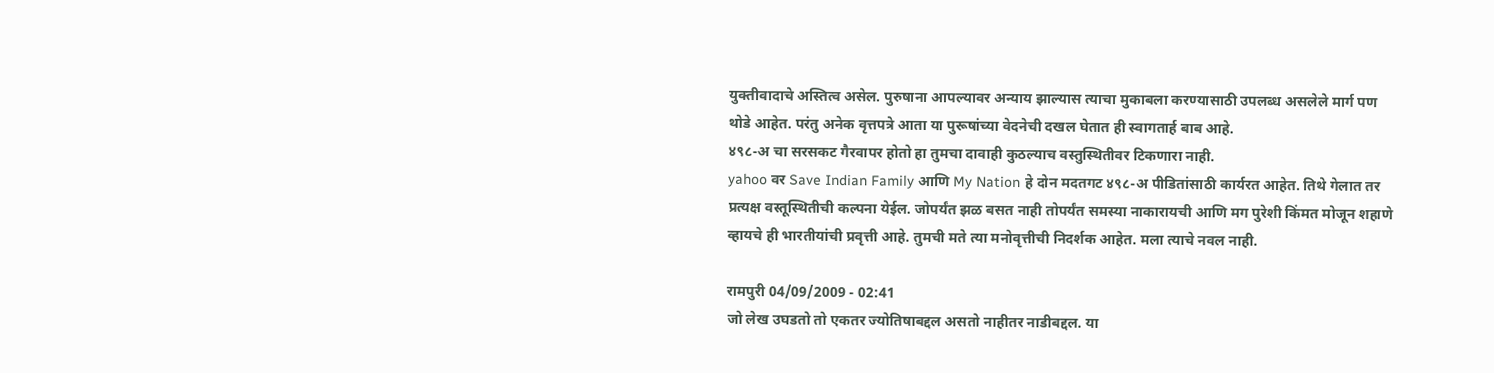युक्तीवादाचे अस्तित्व असेल. पुरुषाना आपल्यावर अन्याय झाल्यास त्याचा मुकाबला करण्यासाठी उपलब्ध असलेले मार्ग पण थोडे आहेत. परंतु अनेक वृत्तपत्रे आता या पुरूषांच्या वेदनेची दखल घेतात ही स्वागतार्ह बाब आहे.
४९८-अ चा सरसकट गैरवापर होतो हा तुमचा दावाही कुठल्याच वस्तुस्थितीवर टिकणारा नाही.
yahoo वर Save Indian Family आणि My Nation हे दोन मदतगट ४९८-अ पीडितांसाठी कार्यरत आहेत. तिथे गेलात तर प्रत्यक्ष वस्तूस्थितीची कल्पना येईल. जोपर्यंत झळ बसत नाही तोपर्यंत समस्या नाकारायची आणि मग पुरेशी किंमत मोजून शहाणे व्हायचे ही भारतीयांची प्रवृत्ती आहे. तुमची मते त्या मनोवृत्तीची निदर्शक आहेत. मला त्याचे नवल नाही.

रामपुरी 04/09/2009 - 02:41
जो लेख उघडतो तो एकतर ज्योतिषाबद्दल असतो नाहीतर नाडीबद्दल. या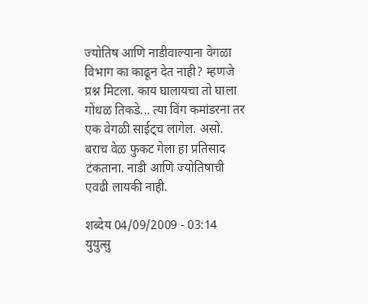ज्योतिष आणि नाडीवाल्याना वेगळा विभाग का काढून देत नाही? म्हणजे प्रश्न मिटला. काय घालायचा तो घाला गोंधळ तिकडे... त्या विंग कमांडरना तर एक वेगळी साईट्च लागेल. असो. बराच वेळ फुकट गेला हा प्रतिसाद टंकताना. नाडी आणि ज्योतिषाची एवढी लायकी नाही.

शब्देय 04/09/2009 - 03:14
युयुत्सु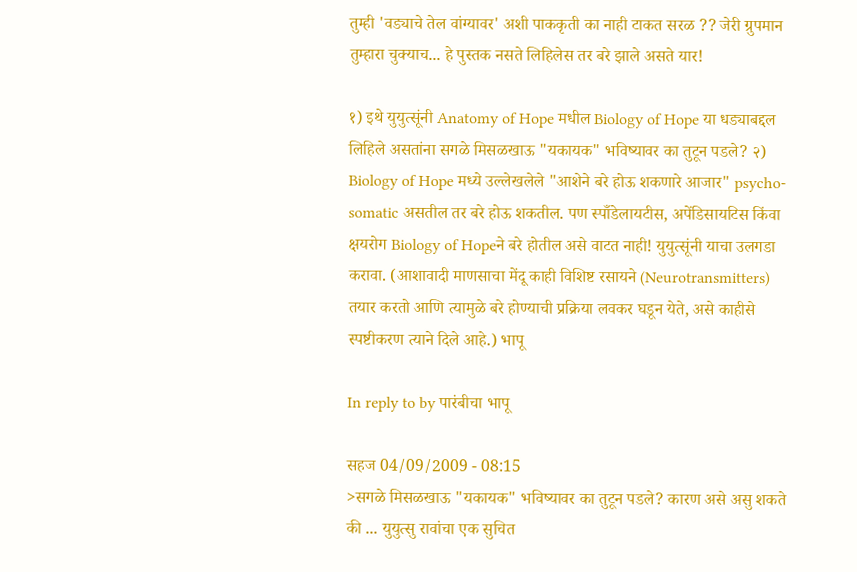तुम्ही 'वड्याचे तेल वांग्यावर' अशी पाककृती का नाही टाकत सरळ ?? जेरी ग्रुपमान तुम्हारा चुक्याच... हे पुस्तक नसते लिहिलेस तर बरे झाले असते यार!

१) इथे युयुत्सूंनी Anatomy of Hope मधील Biology of Hope या धड्याबद्दल लिहिले असतांना सगळे मिसळखाऊ "यकायक" भविष्यावर का तुटून पडले? २) Biology of Hope मध्ये उल्लेखलेले "आशेने बरे होऊ शकणारे आजार" psycho-somatic असतील तर बरे होऊ शकतील. पण स्पाँडेलायटीस, अपेंडिसायटिस किंवा क्षयरोग Biology of Hopeने बरे होतील असे वाटत नाही! युयुत्सूंनी याचा उलगडा करावा. (आशावादी माणसाचा मेंदू काही विशिष्ट रसायने (Neurotransmitters) तयार करतो आणि त्यामुळे बरे होण्याची प्रक्रिया लवकर घडून येते, असे काहीसे स्पष्टीकरण त्याने दिले आहे.) भापू

In reply to by पारंबीचा भापू

सहज 04/09/2009 - 08:15
>सगळे मिसळखाऊ "यकायक" भविष्यावर का तुटून पडले? कारण असे असु शकते की ... युयुत्सु रावांचा एक सुचित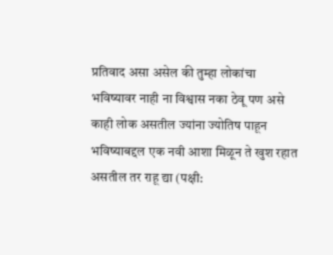प्रतिवाद असा असेल की तुम्हा लोकांचा भविष्यावर नाही ना विश्वास नका ठेवू पण असे काही लोक असतील ज्यांना ज्योतिष पाहून भविष्याबद्दल एक नवी आशा मिळून ते खुश रहात असतील तर राहू द्या (पक्षी: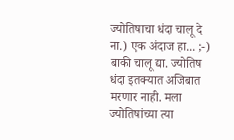ज्योतिषाचा धंदा चालू दे ना.) एक अंदाज हा... ;-) बाकी चालू द्या. ज्योतिष धंदा इतक्यात अजिबात मरणार नाही. मला ज्योतिषांच्या त्या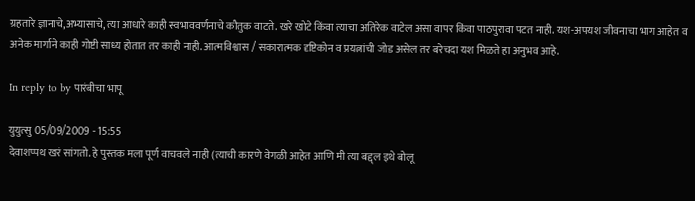ग्रहतारे ज्ञानाचे,अभ्यासाचे, त्या आधारे काही स्वभाववर्णनाचे कौतुक वाटते. खरे खोटे किंवा त्याचा अतिरेक वाटेल असा वापर किंवा पाठपुरावा पटत नाही. यश-अपयश जीवनाचा भाग आहेत व अनेक मार्गाने काही गोष्टी साध्य होतात तर काही नाही. आत्मविश्वास / सकारात्मक दृष्टिकोन व प्रयत्नांची जोड असेल तर बरेचदा यश मिळते हा अनुभव आहे.

In reply to by पारंबीचा भापू

युयुत्सु 05/09/2009 - 15:55
देवाशप्पथ खरं सांगतो. हे पुस्तक मला पूर्ण वाचवले नाही (त्याची कारणे वेगळी आहेत आणि मी त्या बद्द्ल इथे बोलू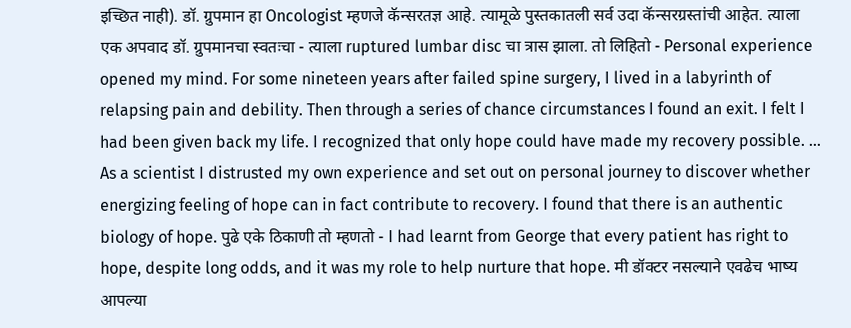इच्छित नाही). डॉ. ग्रुपमान हा Oncologist म्हणजे कॅन्सरतज्ञ आहे. त्यामूळे पुस्तकातली सर्व उदा कॅन्सरग्रस्तांची आहेत. त्याला एक अपवाद डॉ. ग्रुपमानचा स्वतःचा - त्याला ruptured lumbar disc चा त्रास झाला. तो लिहितो - Personal experience opened my mind. For some nineteen years after failed spine surgery, I lived in a labyrinth of relapsing pain and debility. Then through a series of chance circumstances I found an exit. I felt I had been given back my life. I recognized that only hope could have made my recovery possible. ... As a scientist I distrusted my own experience and set out on personal journey to discover whether energizing feeling of hope can in fact contribute to recovery. I found that there is an authentic biology of hope. पुढे एके ठिकाणी तो म्हणतो - I had learnt from George that every patient has right to hope, despite long odds, and it was my role to help nurture that hope. मी डॉक्टर नसल्याने एवढेच भाष्य आपल्या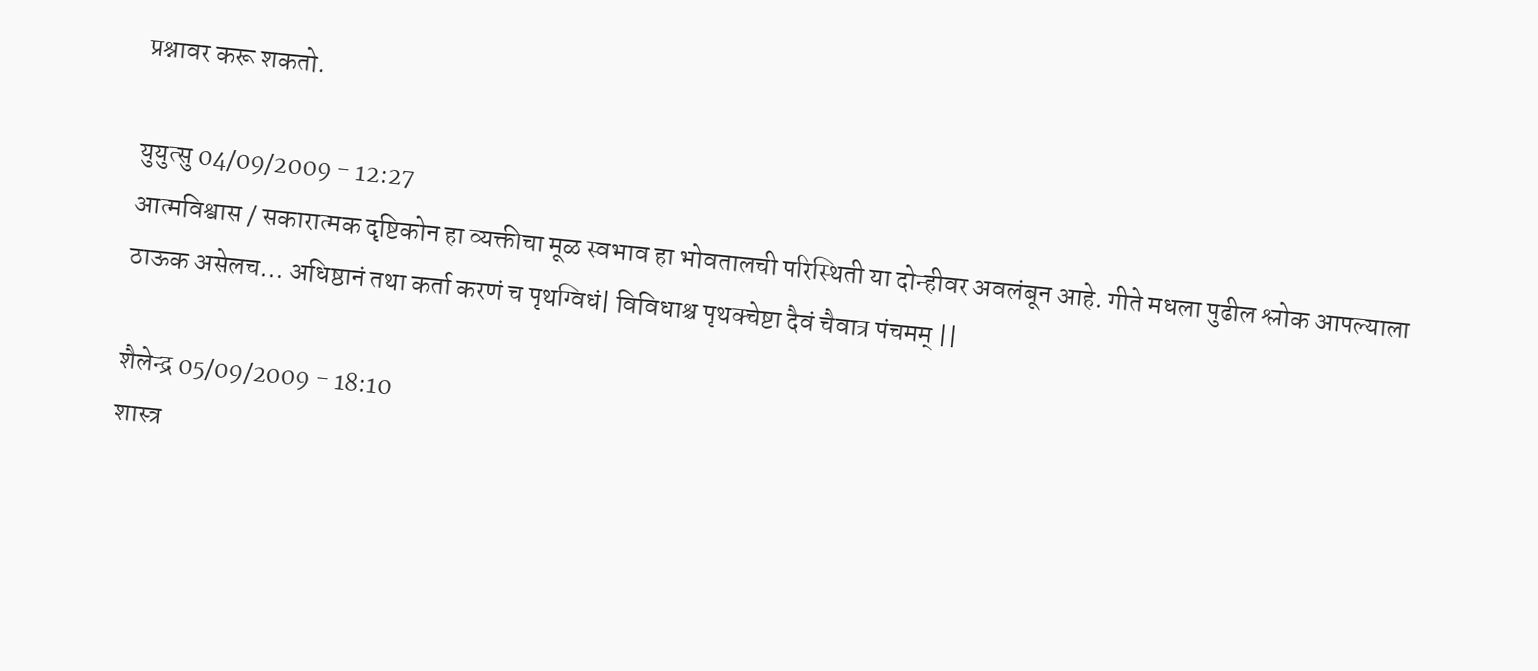प्रश्नावर करू शकतो.

युयुत्सु 04/09/2009 - 12:27
आत्मविश्वास / सकारात्मक दृष्टिकोन हा व्यक्तीचा मूळ स्वभाव हा भोवतालची परिस्थिती या दोन्हीवर अवलंबून आहे. गीते मधला पुढील श्लोक आपल्याला ठाऊक असेलच... अधिष्ठानं तथा कर्ता करणं च पृथग्विधं| विविधाश्च पृथक्चेष्टा दैवं चैवात्र पंचमम् ||

शैलेन्द्र 05/09/2009 - 18:10
शास्त्र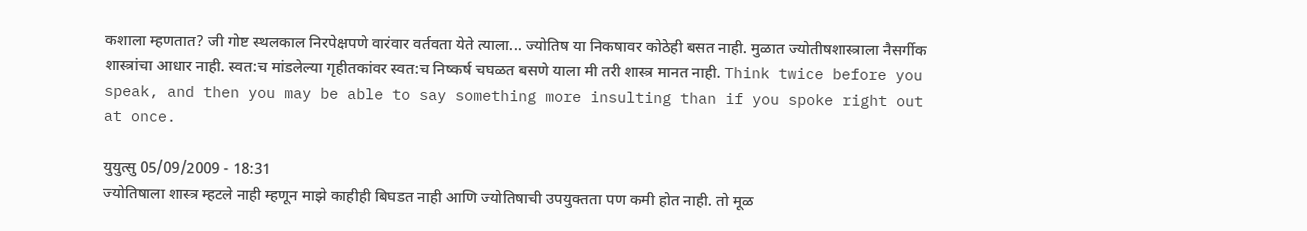कशाला म्हणतात? जी गोष्ट स्थलकाल निरपेक्षपणे वारंवार वर्तवता येते त्याला... ज्योतिष या निकषावर कोठेही बसत नाही. मुळात ज्योतीषशास्त्राला नैसर्गीक शास्त्रांचा आधार नाही. स्वत:च मांडलेल्या गृहीतकांवर स्वत:च निष्कर्ष चघळत बसणे याला मी तरी शास्त्र मानत नाही. Think twice before you speak, and then you may be able to say something more insulting than if you spoke right out at once.

युयुत्सु 05/09/2009 - 18:31
ज्योतिषाला शास्त्र म्हटले नाही म्हणून माझे काहीही बिघडत नाही आणि ज्योतिषाची उपयुक्तता पण कमी होत नाही. तो मूळ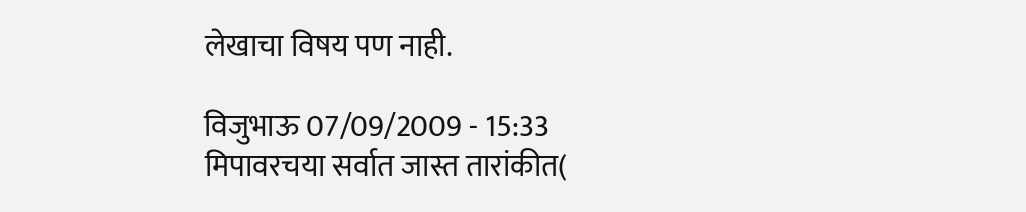लेखाचा विषय पण नाही.

विजुभाऊ 07/09/2009 - 15:33
मिपावरचया सर्वात जास्त तारांकीत(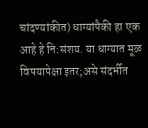चांदण्यांकीत) धाग्यांपैकी हा एक आहे हे नि:संशय. या धाग्यात मूळ विषयापेक्षा इतर;असे संदर्भीत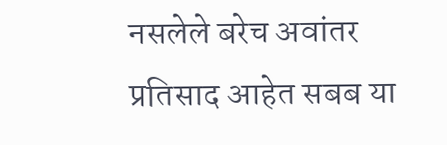नसलेले बरेच अवांतर प्रतिसाद आहेत सबब या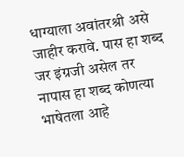धाग्याला अवांतरश्री असे जाहीर करावे. पास हा शब्द जर इंग्रजी असेल तर नापास हा शब्द कोणत्या भाषेतला आहे